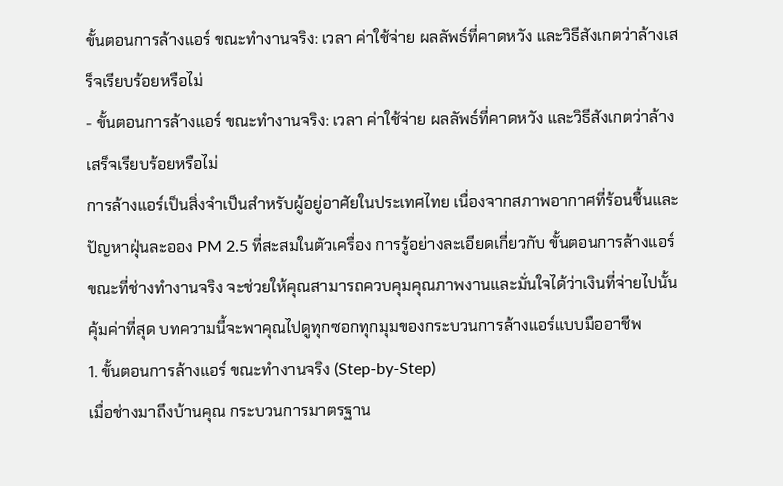ขั้นตอนการล้างแอร์ ขณะทำงานจริง: เวลา ค่าใช้จ่าย ผลลัพธ์ที่คาดหวัง และวิธีสังเกตว่าล้างเสร็จเรียบร้อยหรือไม่
- ขั้นตอนการล้างแอร์ ขณะทำงานจริง: เวลา ค่าใช้จ่าย ผลลัพธ์ที่คาดหวัง และวิธีสังเกตว่าล้างเสร็จเรียบร้อยหรือไม่
การล้างแอร์เป็นสิ่งจำเป็นสำหรับผู้อยู่อาศัยในประเทศไทย เนื่องจากสภาพอากาศที่ร้อนชื้นและปัญหาฝุ่นละออง PM 2.5 ที่สะสมในตัวเครื่อง การรู้อย่างละเอียดเกี่ยวกับ ขั้นตอนการล้างแอร์ ขณะที่ช่างทำงานจริง จะช่วยให้คุณสามารถควบคุมคุณภาพงานและมั่นใจได้ว่าเงินที่จ่ายไปนั้นคุ้มค่าที่สุด บทความนี้จะพาคุณไปดูทุกซอกทุกมุมของกระบวนการล้างแอร์แบบมืออาชีพ
1. ขั้นตอนการล้างแอร์ ขณะทำงานจริง (Step-by-Step)
เมื่อช่างมาถึงบ้านคุณ กระบวนการมาตรฐาน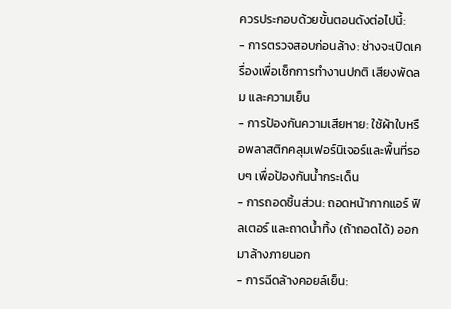ควรประกอบด้วยขั้นตอนดังต่อไปนี้:
- การตรวจสอบก่อนล้าง: ช่างจะเปิดเครื่องเพื่อเช็กการทำงานปกติ เสียงพัดลม และความเย็น
- การป้องกันความเสียหาย: ใช้ผ้าใบหรือพลาสติกคลุมเฟอร์นิเจอร์และพื้นที่รอบๆ เพื่อป้องกันน้ำกระเด็น
- การถอดชิ้นส่วน: ถอดหน้ากากแอร์ ฟิลเตอร์ และถาดน้ำทิ้ง (ถ้าถอดได้) ออกมาล้างภายนอก
- การฉีดล้างคอยล์เย็น: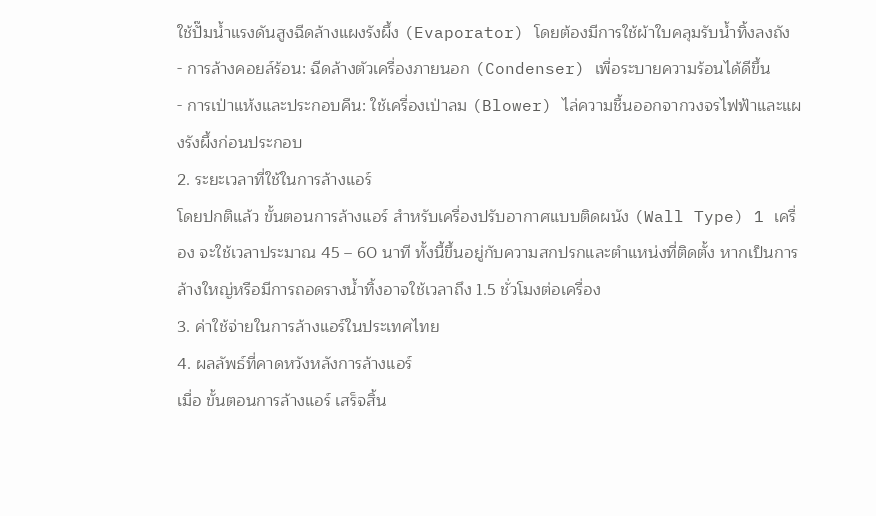ใช้ปั๊มน้ำแรงดันสูงฉีดล้างแผงรังผึ้ง (Evaporator) โดยต้องมีการใช้ผ้าใบคลุมรับน้ำทิ้งลงถัง
- การล้างคอยล์ร้อน: ฉีดล้างตัวเครื่องภายนอก (Condenser) เพื่อระบายความร้อนได้ดีขึ้น
- การเป่าแห้งและประกอบคืน: ใช้เครื่องเป่าลม (Blower) ไล่ความชื้นออกจากวงจรไฟฟ้าและแผงรังผึ้งก่อนประกอบ
2. ระยะเวลาที่ใช้ในการล้างแอร์
โดยปกติแล้ว ขั้นตอนการล้างแอร์ สำหรับเครื่องปรับอากาศแบบติดผนัง (Wall Type) 1 เครื่อง จะใช้เวลาประมาณ 45 – 60 นาที ทั้งนี้ขึ้นอยู่กับความสกปรกและตำแหน่งที่ติดตั้ง หากเป็นการล้างใหญ่หรือมีการถอดรางน้ำทิ้งอาจใช้เวลาถึง 1.5 ชั่วโมงต่อเครื่อง
3. ค่าใช้จ่ายในการล้างแอร์ในประเทศไทย
4. ผลลัพธ์ที่คาดหวังหลังการล้างแอร์
เมื่อ ขั้นตอนการล้างแอร์ เสร็จสิ้น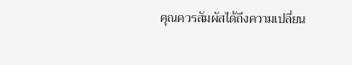คุณควรสัมผัสได้ถึงความเปลี่ยน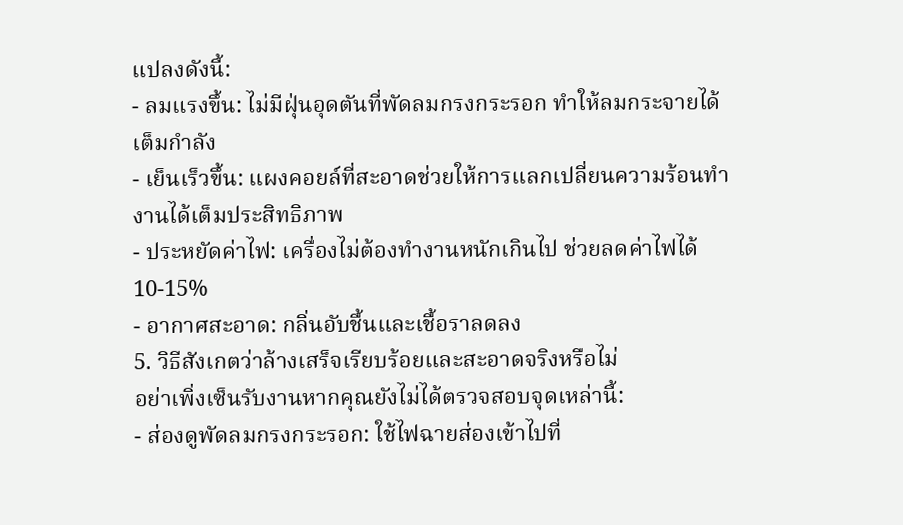แปลงดังนี้:
- ลมแรงขึ้น: ไม่มีฝุ่นอุดตันที่พัดลมกรงกระรอก ทำให้ลมกระจายได้เต็มกำลัง
- เย็นเร็วขึ้น: แผงคอยล์ที่สะอาดช่วยให้การแลกเปลี่ยนความร้อนทำงานได้เต็มประสิทธิภาพ
- ประหยัดค่าไฟ: เครื่องไม่ต้องทำงานหนักเกินไป ช่วยลดค่าไฟได้ 10-15%
- อากาศสะอาด: กลิ่นอับชื้นและเชื้อราลดลง
5. วิธีสังเกตว่าล้างเสร็จเรียบร้อยและสะอาดจริงหรือไม่
อย่าเพิ่งเซ็นรับงานหากคุณยังไม่ได้ตรวจสอบจุดเหล่านี้:
- ส่องดูพัดลมกรงกระรอก: ใช้ไฟฉายส่องเข้าไปที่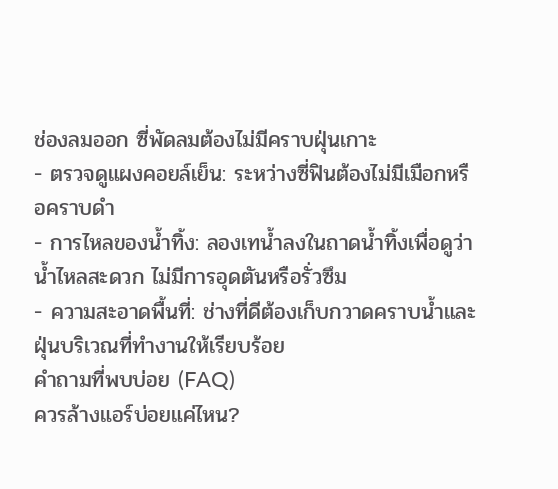ช่องลมออก ซี่พัดลมต้องไม่มีคราบฝุ่นเกาะ
- ตรวจดูแผงคอยล์เย็น: ระหว่างซี่ฟินต้องไม่มีเมือกหรือคราบดำ
- การไหลของน้ำทิ้ง: ลองเทน้ำลงในถาดน้ำทิ้งเพื่อดูว่าน้ำไหลสะดวก ไม่มีการอุดตันหรือรั่วซึม
- ความสะอาดพื้นที่: ช่างที่ดีต้องเก็บกวาดคราบน้ำและฝุ่นบริเวณที่ทำงานให้เรียบร้อย
คำถามที่พบบ่อย (FAQ)
ควรล้างแอร์บ่อยแค่ไหน?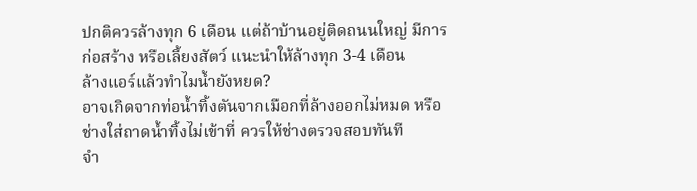ปกติควรล้างทุก 6 เดือน แต่ถ้าบ้านอยู่ติดถนนใหญ่ มีการก่อสร้าง หรือเลี้ยงสัตว์ แนะนำให้ล้างทุก 3-4 เดือน
ล้างแอร์แล้วทำไมน้ำยังหยด?
อาจเกิดจากท่อน้ำทิ้งตันจากเมือกที่ล้างออกไม่หมด หรือช่างใส่ถาดน้ำทิ้งไม่เข้าที่ ควรให้ช่างตรวจสอบทันที
จำ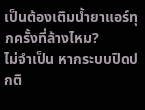เป็นต้องเติมน้ำยาแอร์ทุกครั้งที่ล้างไหม?
ไม่จำเป็น หากระบบปิดปกติ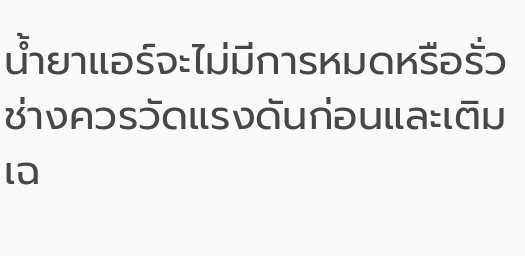น้ำยาแอร์จะไม่มีการหมดหรือรั่ว ช่างควรวัดแรงดันก่อนและเติมเฉ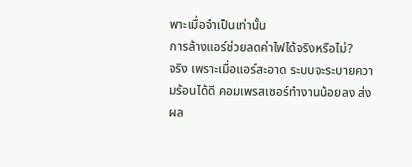พาะเมื่อจำเป็นเท่านั้น
การล้างแอร์ช่วยลดค่าไฟได้จริงหรือไม่?
จริง เพราะเมื่อแอร์สะอาด ระบบจะระบายความร้อนได้ดี คอมเพรสเซอร์ทำงานน้อยลง ส่งผล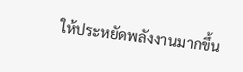ให้ประหยัดพลังงานมากขึ้น